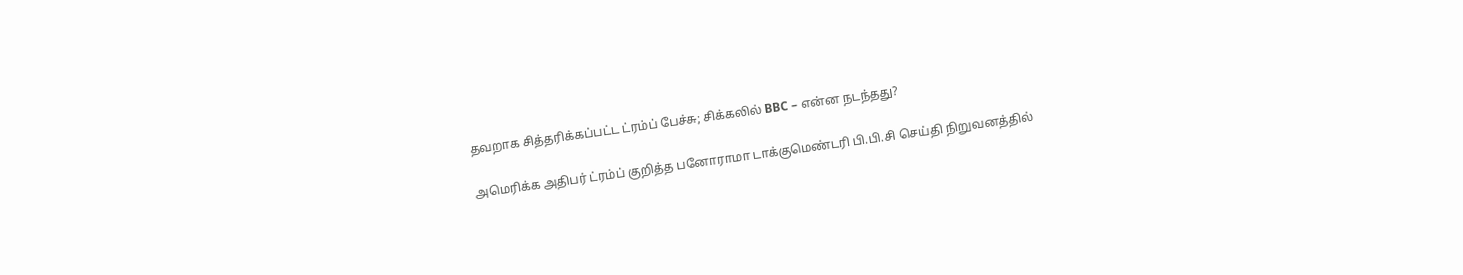தவறாக சித்தரிக்கப்பட்ட ட்ரம்ப் பேச்சு; சிக்கலில் BBC – என்ன நடந்தது?

அமெரிக்க அதிபர்‌ ட்ரம்ப் குறித்த பனோராமா டாக்குமெண்டரி பி.பி.சி செய்தி நிறுவனத்தில்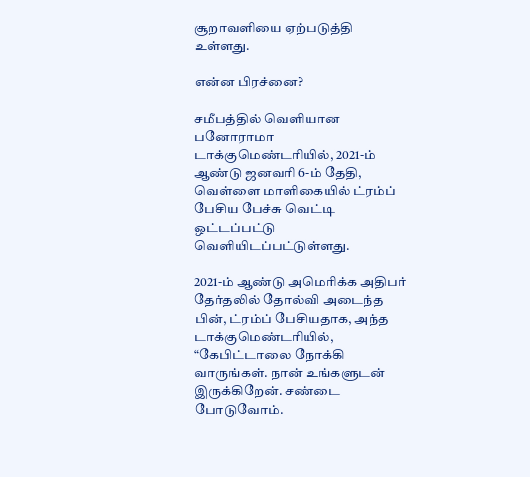சூறாவளியை ஏற்படுத்தி உள்ளது.

என்ன பிரச்னை?

சமீபத்தில் வெளியான பனோராமா டாக்குமெண்டரியில், 2021-ம் ஆண்டு ஜனவரி 6-ம் தேதி, வெள்ளை மாளிகையில் ட்ரம்ப் பேசிய பேச்சு வெட்டி ஒட்டப்பட்டு வெளியிடப்பட்டுள்ளது.

2021-ம் ஆண்டு‌ அமெரிக்க அதிபர்‌ தேர்தலில் தோல்வி அடைந்த பின், ட்ரம்ப் பேசியதாக, அந்த டாக்குமெண்டரியில், “கேபிட்டாலை நோக்கி வாருங்கள். நான் உங்களுடன் இருக்கிறேன். சண்டை போடுவோம்.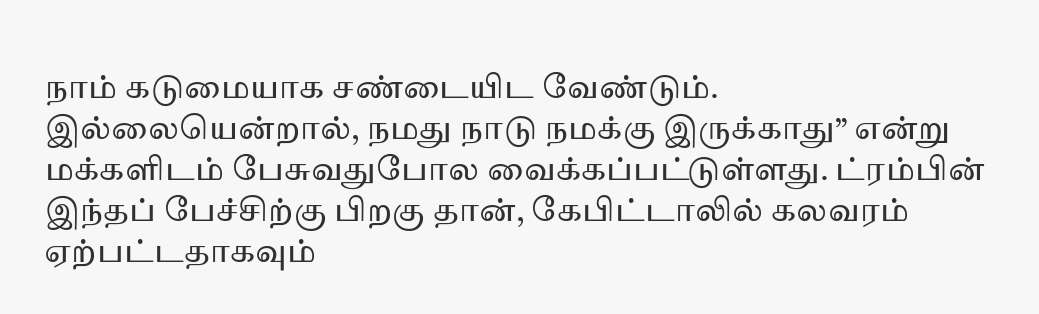நாம் கடுமையாக சண்டையிட வேண்டும். இல்லையென்றால், நமது நாடு நமக்கு இருக்காது” என்று மக்களிடம் பேசுவதுபோல வைக்கப்பட்டுள்ளது. ட்ரம்பின்‌ இந்தப் பேச்சிற்கு‌ பிறகு தான், கேபிட்டாலில் கலவரம் ஏற்பட்டதாகவும்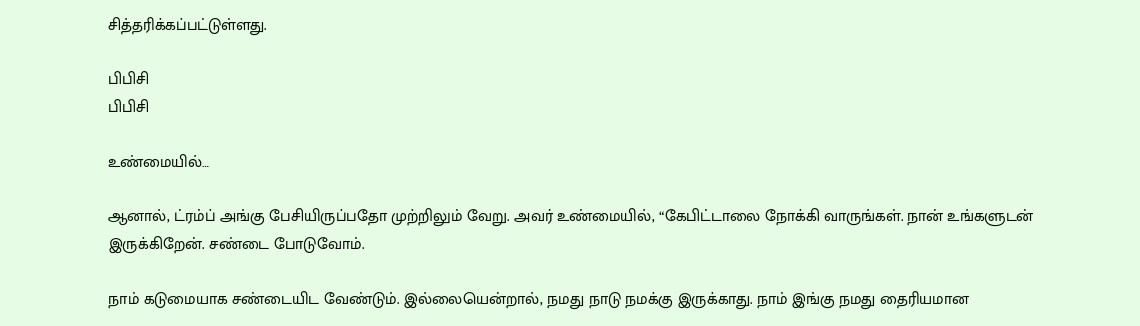சித்தரிக்கப்பட்டுள்ளது.

பிபிசி
பிபிசி

உண்மையில்…

ஆனால், ட்ரம்ப் அங்கு பேசியிருப்பதோ முற்றிலும் வேறு. அவர் உண்மையில், “கேபிட்டாலை நோக்கி வாருங்கள். நான் உங்களுடன் இருக்கிறேன். சண்டை போடுவோம்.

நாம் கடுமையாக சண்டையிட வேண்டும். இல்லையென்றால், நமது நாடு நமக்கு இருக்காது. நாம் இங்கு நமது தைரியமான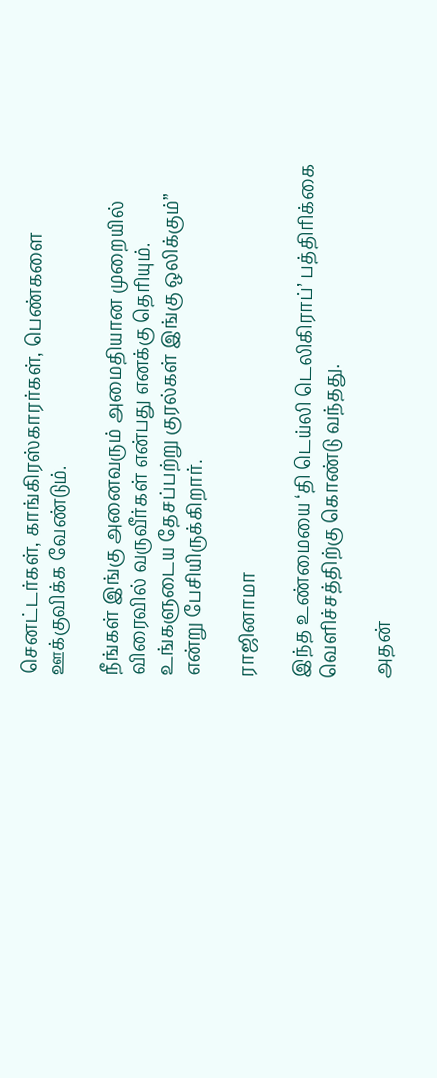செனட்டர்கள், காங்கிரஸ்காரர்கள், பெண்களை ஊக்குவிக்க வேண்டும்.

நீங்கள் இங்கு அனைவரும் அமைதியான முறையில் விரைவில் வருவீர்கள் என்பது எனக்கு தெரியும். உங்களுடைய தேசப்பற்று குரல்கள் இங்கு ஒலிக்கும்” என்று பேசியிருக்கிறார்.

ராஜினாமா

இந்த உண்மையை ‘தி டெய்லி டெலிகிராப்’ பத்திரிக்கை வெளிச்சத்திற்கு கொண்டு வந்தது.

அதன்‌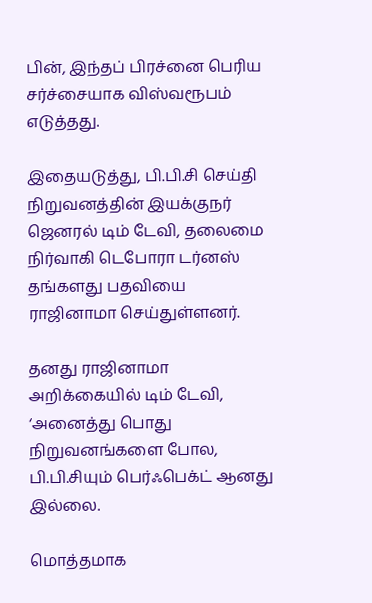பின், இந்தப் பிரச்னை பெரிய சர்ச்சையாக விஸ்வரூபம்‌ எடுத்தது.

இதையடுத்து, பி.பி.சி செய்தி நிறுவனத்தின் இயக்குநர் ஜெனரல் டிம் டேவி, தலைமை நிர்வாகி டெபோரா டர்னஸ் தங்களது பதவியை ராஜினாமா செய்துள்ளனர்.

தனது ராஜினாமா அறிக்கையில் டிம் டேவி, ‘அனைத்து பொது நிறுவனங்களை போல, பி.பி.சியும் பெர்ஃபெக்ட்‌ ஆனது இல்லை.

மொத்தமாக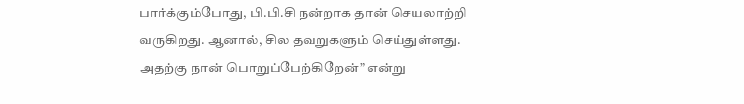பார்க்கும்போது, பி.பி.சி நன்றாக தான் செயலாற்றி வருகிறது. ஆனால், சில தவறுகளும் செய்துள்ளது. அதற்கு நான் பொறுப்பேற்கிறேன்” என்று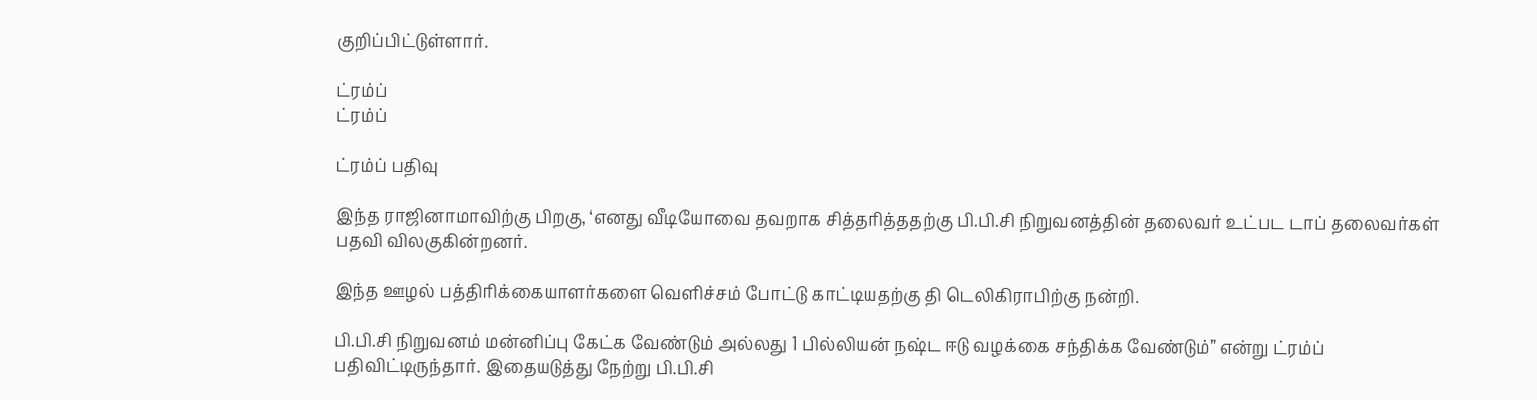குறிப்பிட்டுள்ளார்.

ட்ரம்ப்
ட்ரம்ப்

ட்ரம்ப் பதிவு

இந்த ராஜினாமாவிற்கு பிறகு, ‘எனது வீடியோவை தவறாக சித்தரித்ததற்கு பி.பி.சி நிறுவனத்தின் தலைவர் உட்பட டாப் தலைவர்கள் பதவி விலகுகின்றனர்.

இந்த ஊழல் பத்திரிக்கையாளர்களை வெளிச்சம்‌ போட்டு காட்டியதற்கு தி டெலிகிராபிற்கு நன்றி.

பி.பி.சி நிறுவனம் மன்னிப்பு கேட்க வேண்டும் அல்லது 1 பில்லியன் நஷ்ட‌ ஈடு வழக்கை சந்திக்க வேண்டும்” என்று ட்ரம்ப் பதிவிட்டிருந்தார். இதையடுத்து நேற்று பி.பி.சி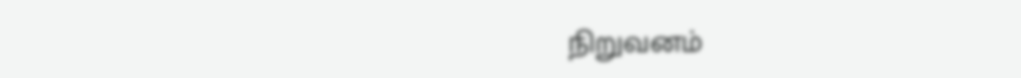நிறுவனம்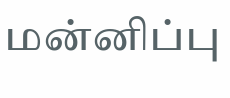மன்னிப்பு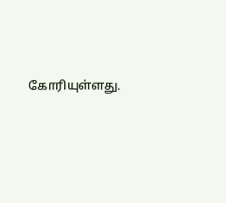கோரியுள்ளது.